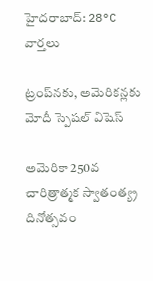హైదరాబాద్: 28°C
వార్తలు

ట్రంప్‌నకు, అమెరికన్లకు మోదీ స్పెషల్ విషెస్

అమెరికా 250వ చారిత్రాత్మక స్వాతంత్య్ర దినోత్సవం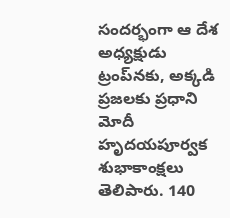సందర్భంగా ఆ దేశ అధ్యక్షుడు ట్రంప్‌నకు, అక్కడి ప్రజలకు ప్రధాని మోదీ హృదయపూర్వక శుభాకాంక్షలు తెలిపారు. 140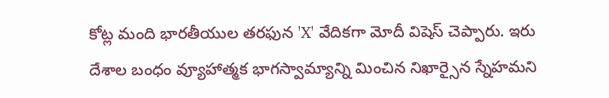కోట్ల మంది భారతీయుల తరఫున 'X' వేదికగా మోదీ విషెస్ చెప్పారు. ఇరు దేశాల బంధం వ్యూహాత్మక భాగస్వామ్యాన్ని మించిన నిఖార్సైన స్నేహమని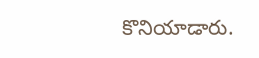కొనియాడారు.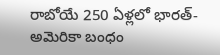రాబోయే 250 ఏళ్లలో భారత్-అమెరికా బంధం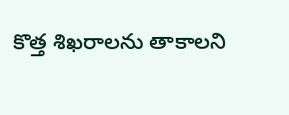కొత్త శిఖరాలను తాకాలని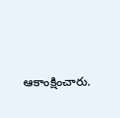ఆకాంక్షించారు.